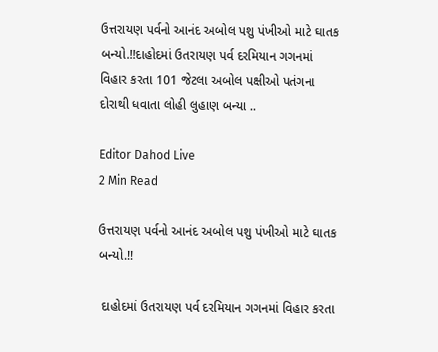ઉત્તરાયણ પર્વનો આનંદ અબોલ પશુ પંખીઓ માટે ઘાતક બન્યો.!!દાહોદમાં ઉતરાયણ પર્વ દરમિયાન ગગનમાં વિહાર કરતા 101 જેટલા અબોલ પક્ષીઓ પતંગના દોરાથી ધવાતા લોહી લુહાણ બન્યા ..

Editor Dahod Live
2 Min Read

ઉત્તરાયણ પર્વનો આનંદ અબોલ પશુ પંખીઓ માટે ઘાતક બન્યો.!!

 દાહોદમાં ઉતરાયણ પર્વ દરમિયાન ગગનમાં વિહાર કરતા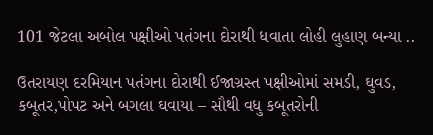101 જેટલા અબોલ પક્ષીઓ પતંગના દોરાથી ધવાતા લોહી લુહાણ બન્યા ..

ઉતરાયણ દરમિયાન પતંગના દોરાથી ઈજાગ્રસ્ત પક્ષીઓમાં સમડી, ઘુવડ, કબૂતર,પોપટ અને બગલા ઘવાયા – સૌથી વધુ કબૂતરોની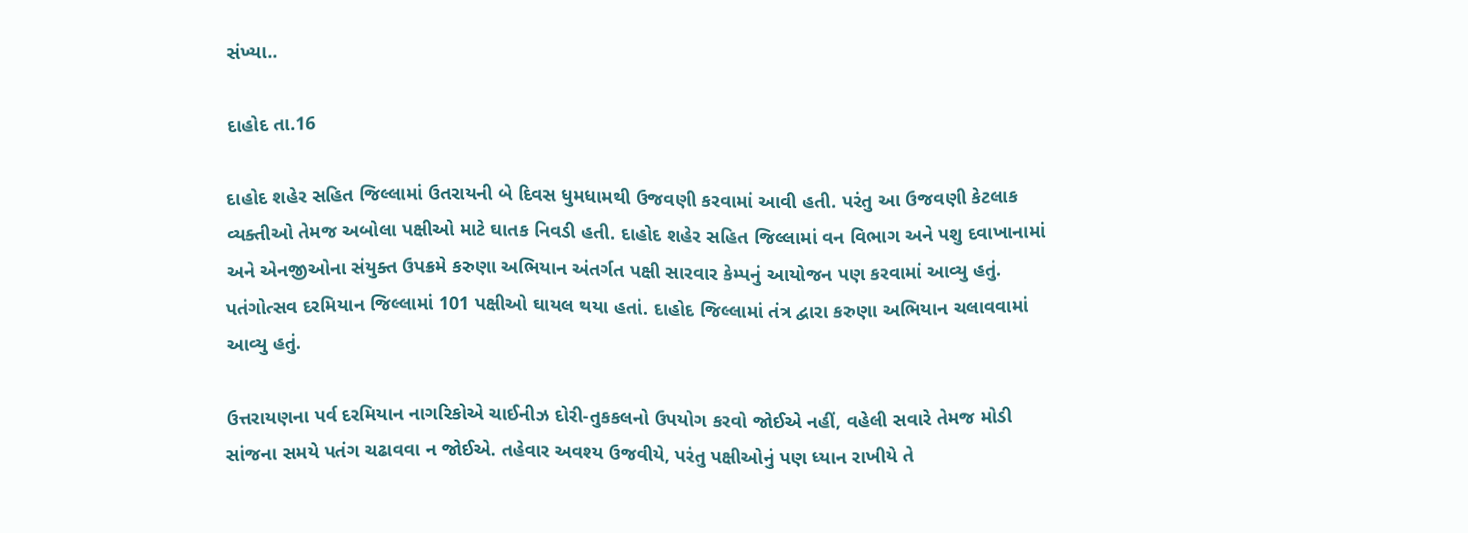સંખ્યા..

દાહોદ તા.16

દાહોદ શહેર સહિત જિલ્લામાં ઉતરાયની બે દિવસ ધુમધામથી ઉજવણી કરવામાં આવી હતી. પરંતુ આ ઉજવણી કેટલાક વ્યક્તીઓ તેમજ અબોલા પક્ષીઓ માટે ઘાતક નિવડી હતી. દાહોદ શહેર સહિત જિલ્લામાં વન વિભાગ અને પશુ દવાખાનામાં અને એનજીઓના સંયુક્ત ઉપક્રમે કરુણા અભિયાન અંતર્ગત પક્ષી સારવાર કેમ્પનું આયોજન પણ કરવામાં આવ્યુ હતું. પતંગોત્સવ દરમિયાન જિલ્લામાં 101 પક્ષીઓ ઘાયલ થયા હતાં. દાહોદ જિલ્લામાં તંત્ર દ્વારા કરુણા અભિયાન ચલાવવામાં આવ્યુ હતું.

ઉત્તરાયણના પર્વ દરમિયાન નાગરિકોએ ચાઈનીઝ દોરી-તુકકલનો ઉપયોગ કરવો જોઈએ નહીં, વહેલી સવારે તેમજ મોડી સાંજના સમયે પતંગ ચઢાવવા ન જોઈએ. તહેવાર અવશ્ય ઉજવીયે, પરંતુ પક્ષીઓનું પણ ધ્યાન રાખીયે તે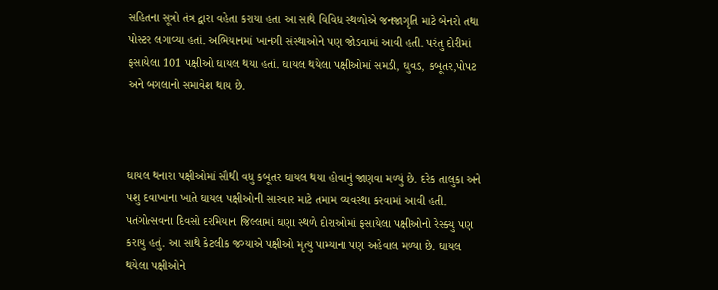સહિતના સૂત્રો તંત્ર દ્વારા વહેતા કરાયા હતા આ સાથે વિવિધ સ્થળોએ જનજાગૃતિ માટે બેનરો તથા પોસ્ટર લગાવ્યા હતાં. અભિયાનમાં ખાનગી સંસ્થાઓને પણ જોડવામાં આવી હતી. પરંતુ દોરીમાં ફસાયેલા 101 પક્ષીઓ ઘાયલ થયા હતાં. ઘાયલ થયેલા પક્ષીઓમાં સમડી, ઘુવડ, કબૂતર,પોપટ અને બગલાનો સમાવેશ થાય છે.



ઘાયલ થનારા પક્ષીઓમાં સૌથી વધુ કબૂતર ઘાયલ થયા હોવાનું જાણવા મળ્યું છે. દરેક તાલુકા અને પશુ દવાખાના ખાતે ઘાયલ પક્ષીઓની સારવાર માટે તમામ વ્યવસ્થા કરવામાં આવી હતી. પતંગોત્સવના દિવસો દરમિયાન જિલ્લામાં ઘણા સ્થળે દોરાઓમાં ફસાયેલા પક્ષીઓનો રેસ્ક્યુ પણ કરાયુ હતું. આ સાથે કેટલીક જગ્યાએ પક્ષીઓ મૃત્યુ પામ્યાના પણ અહેવાલ મળ્યા છે. ઘાયલ થયેલા પક્ષીઓને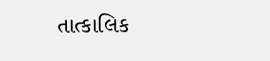તાત્કાલિક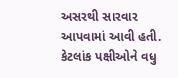અસરથી સારવાર આપવામાં આવી હતી. કેટલાંક પક્ષીઓને વધુ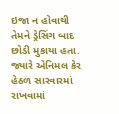ઇજા ન હોવાથી તેમને ડ્રેસિંગ બાદ છોડી મુકાયા હતા. જ્યારે એનિમલ કેર હેઠળ સારવારમાં રાખવામાં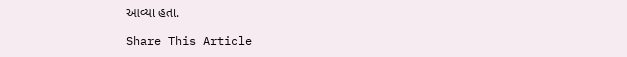આવ્યા હતા.

Share This Article